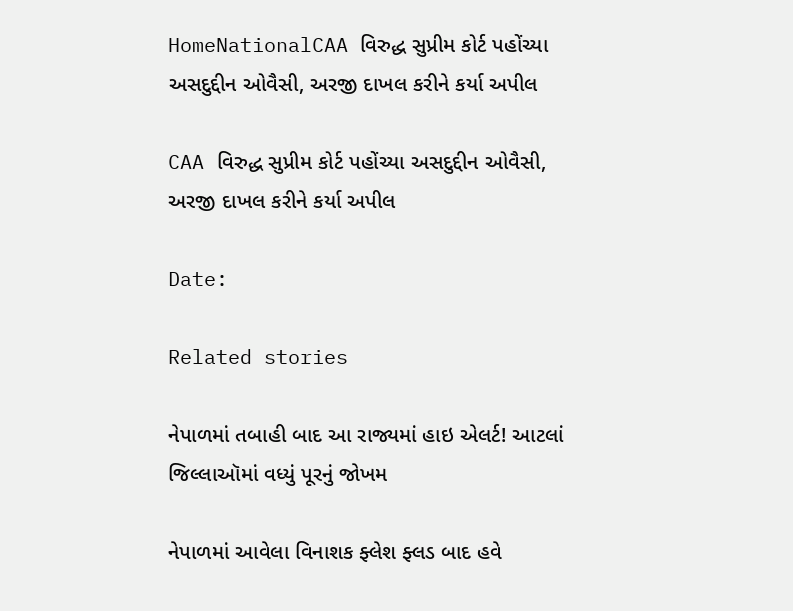HomeNationalCAA વિરુદ્ધ સુપ્રીમ કોર્ટ પહોંચ્યા અસદુદ્દીન ઓવૈસી, અરજી દાખલ કરીને કર્યા અપીલ

CAA વિરુદ્ધ સુપ્રીમ કોર્ટ પહોંચ્યા અસદુદ્દીન ઓવૈસી, અરજી દાખલ કરીને કર્યા અપીલ

Date:

Related stories

નેપાળમાં તબાહી બાદ આ રાજ્યમાં હાઇ એલર્ટ! આટલાં જિલ્લાઑમાં વધ્યું પૂરનું જોખમ

નેપાળમાં આવેલા વિનાશક ફ્લેશ ફ્લડ બાદ હવે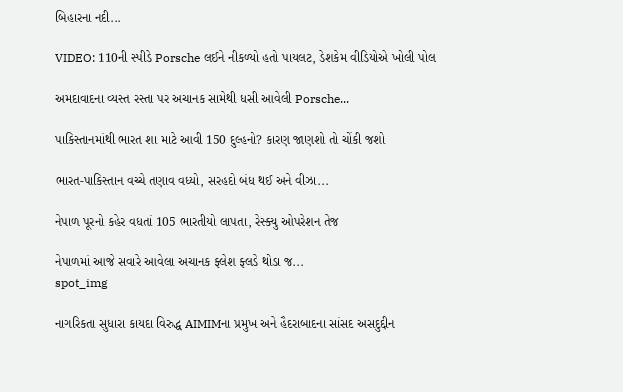બિહારના નદી...

VIDEO: 110ની સ્પીડે Porsche લઈને નીકળ્યો હતો પાયલટ, ડેશકેમ વીડિયોએ ખોલી પોલ

અમદાવાદના વ્યસ્ત રસ્તા પર અચાનક સામેથી ધસી આવેલી Porsche...

પાકિસ્તાનમાંથી ભારત શા માટે આવી 150 દુલ્હનો? કારણ જાણશો તો ચોંકી જશો

ભારત-પાકિસ્તાન વચ્ચે તણાવ વધ્યો, સરહદો બંધ થઈ અને વીઝા...

નેપાળ પૂરનો કહેર વધતાં 105 ભારતીયો લાપતા, રેસ્ક્યુ ઓપરેશન તેજ

નેપાળમાં આજે સવારે આવેલા અચાનક ફ્લેશ ફ્લડે થોડા જ...
spot_img

નાગરિકતા સુધારા કાયદા વિરુદ્ધ AIMIMના પ્રમુખ અને હૈદરાબાદના સાંસદ અસદુદ્દીન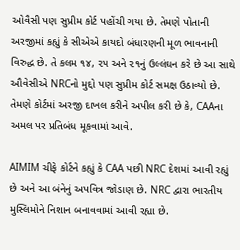ઓવૈસી પણ સુપ્રીમ કોર્ટ પહોંચી ગયા છે. તેમણે પોતાની અરજીમાં કહ્યું કે સીએએ કાયદો બંધારણની મૂળ ભાવનાની વિરુદ્ધ છે. તે કલમ ૧૪, ૨૫ અને ૨૧નું ઉલ્લંઘન કરે છે આ સાથે ઔવેસીએ NRCનો મુદ્દો પણ સુપ્રીમ કોર્ટ સમક્ષ ઉઠાવ્યો છે. તેમણે કોર્ટમાં અરજી દાખલ કરીને અપીલ કરી છે કે, CAAના અમલ પર પ્રતિબંધ મૂકવામાં આવે.

AIMIM ચીફે કોર્ટને કહ્યું કે CAA પછી NRC દેશમાં આવી રહ્યું છે અને આ બંનેનું અપવિત્ર જોડાણ છે. NRC દ્વારા ભારતીય મુસ્લિમોને નિશાન બનાવવામાં આવી રહ્યા છે.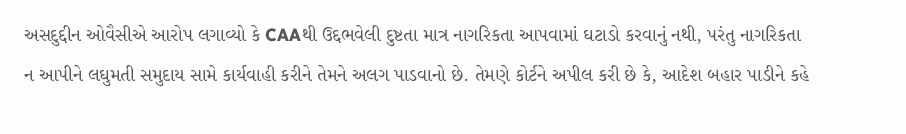અસદુદ્દીન ઓવૈસીએ આરોપ લગાવ્યો કે CAAથી ઉદ્દભવેલી દુષ્ટતા માત્ર નાગરિકતા આપવામાં ઘટાડો કરવાનું નથી, પરંતુ નાગરિકતા ન આપીને લઘુમતી સમુદાય સામે કાર્યવાહી કરીને તેમને અલગ પાડવાનો છે. તેમણે કોર્ટને અપીલ કરી છે કે, આદેશ બહાર પાડીને કહે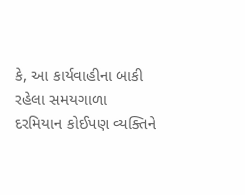કે, આ કાર્યવાહીના બાકી રહેલા સમયગાળા દરમિયાન કોઈપણ વ્યક્તિને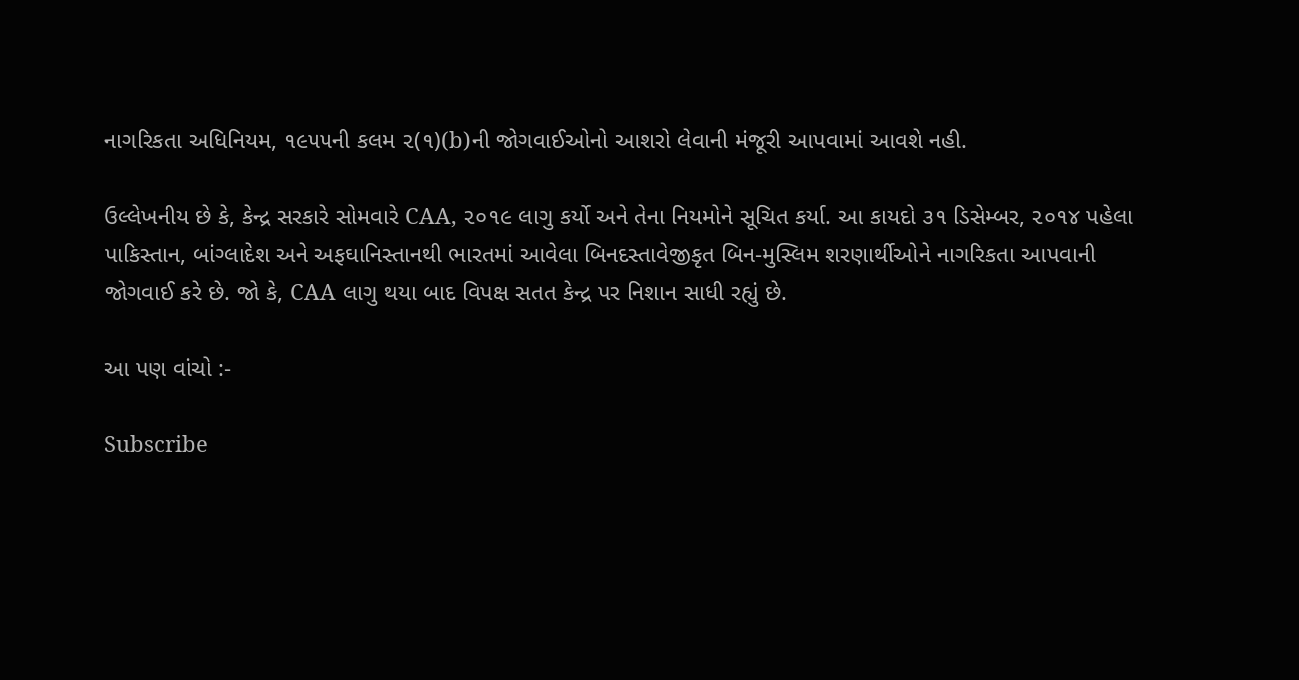નાગરિકતા અધિનિયમ, ૧૯૫૫ની કલમ ૨(૧)(b)ની જોગવાઈઓનો આશરો લેવાની મંજૂરી આપવામાં આવશે નહી.

ઉલ્લેખનીય છે કે, કેન્દ્ર સરકારે સોમવારે CAA, ૨૦૧૯ લાગુ કર્યો અને તેના નિયમોને સૂચિત કર્યા. આ કાયદો ૩૧ ડિસેમ્બર, ૨૦૧૪ પહેલા પાકિસ્તાન, બાંગ્લાદેશ અને અફઘાનિસ્તાનથી ભારતમાં આવેલા બિનદસ્તાવેજીકૃત બિન-મુસ્લિમ શરણાર્થીઓને નાગરિકતા આપવાની જોગવાઈ કરે છે. જો કે, CAA લાગુ થયા બાદ વિપક્ષ સતત કેન્દ્ર પર નિશાન સાધી રહ્યું છે.

આ પણ વાંચો :-

Subscribe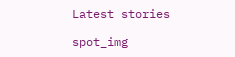Latest stories

spot_img